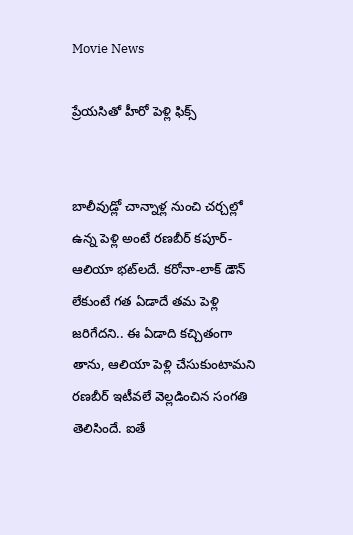Movie News

ప్రేయసితో హీరో పెళ్లి ఫిక్స్


బాలీవుడ్లో చాన్నాళ్ల నుంచి చర్చల్లో ఉన్న పెళ్లి అంటే రణబీర్ కపూర్-ఆలియా భట్‌లదే. కరోనా-లాక్ డౌన్ లేకుంటే గత ఏడాదే తమ పెళ్లి జరిగేదని.. ఈ ఏడాది కచ్చితంగా తాను, ఆలియా పెళ్లి చేసుకుంటామని రణబీర్ ఇటీవలే వెల్లడించిన సంగతి తెలిసిందే. ఐతే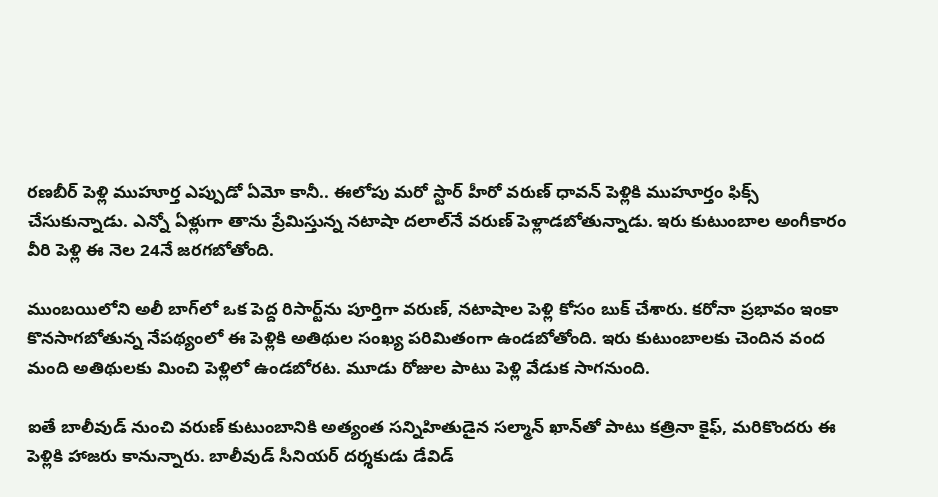రణబీర్ పెళ్లి ముహూర్త ఎప్పుడో ఏమో కానీ.. ఈలోపు మరో స్టార్ హీరో వరుణ్ ధావన్ పెళ్లికి ముహూర్తం ఫిక్స్ చేసుకున్నాడు. ఎన్నో ఏళ్లుగా తాను ప్రేమిస్తున్న నటాషా దలాల్‌నే వరుణ్ పెళ్లాడబోతున్నాడు. ఇరు కుటుంబాల అంగీకారం వీరి పెళ్లి ఈ నెల 24నే జరగబోతోంది.

ముంబయిలోని అలీ బాగ్‌లో ఒక పెద్ద రిసార్ట్‌ను పూర్తిగా వరుణ్, నటాషాల పెళ్లి కోసం బుక్ చేశారు. కరోనా ప్రభావం ఇంకా కొనసాగబోతున్న నేపథ్యంలో ఈ పెళ్లికి అతిథుల సంఖ్య పరిమితంగా ఉండబోతోంది. ఇరు కుటుంబాలకు చెందిన వంద మంది అతిథులకు మించి పెళ్లిలో ఉండబోరట. మూడు రోజుల పాటు పెళ్లి వేడుక సాగనుంది.

ఐతే బాలీవుడ్ నుంచి వరుణ్ కుటుంబానికి అత్యంత సన్నిహితుడైన సల్మాన్ ఖాన్‌తో పాటు కత్రినా కైఫ్, మరికొందరు ఈ పెళ్లికి హాజరు కానున్నారు. బాలీవుడ్ సీనియర్ దర్శకుడు డేవిడ్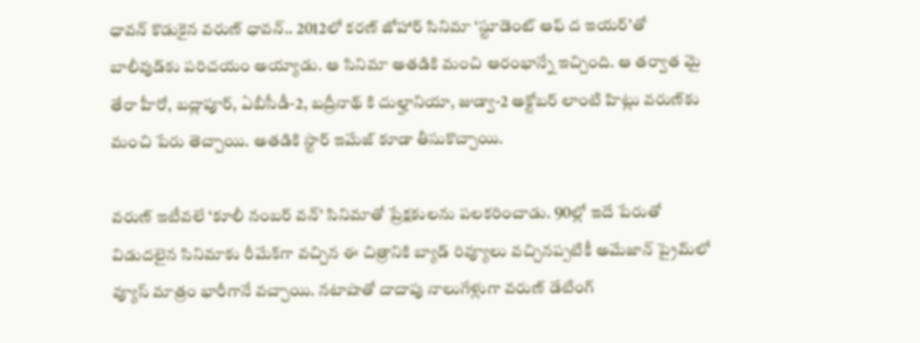ధావన్ కొడుకైన వరుణ్ ధావన్.. 2012లో కరణ్ జోహార్ సినిమా ‘స్టూడెంట్ ఆఫ్ ద ఇయర్’తో బాలీవుడ్‌కు పరిచయం అయ్యాడు. ఆ సినిమా అతడికి మంచి ఆరంభాన్నే ఇచ్చింది. ఆ తర్వాత మై తేరా హీరో, బద్లాపూర్, ఏబీసీడీ-2, బద్రీనాథ్ కి దుల్హానియా, జుడ్వా-2 అక్టోబర్ లాంటి హిట్లు వరుణ్‌కు మంచి పేరు తెచ్చాయి. అతడికి స్టార్ ఇమేజ్ కూడా తీసుకొచ్చాయి.

వరుణ్ ఇటీవలే ‘కూలీ నంబర్ వన్’ సినిమాతో ప్రేక్షకులను పలకరించాడు. 90ల్లో ఇదే పేరుతో విడుదలైన సినిమాకు రీమేక్‌గా వచ్చిన ఈ చిత్రానికి బ్యాడ్ రివ్యూలు వచ్చినప్పటికీ అమేజాన్ ప్రైమ్‌లో వ్యూస్ మాత్రం భారీగానే వచ్చాయి. నటాషాతో దాదాపు నాలుగేళ్లుగా వరుణ్ డేటింగ్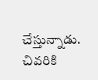చేస్తున్నాడు. చివరికి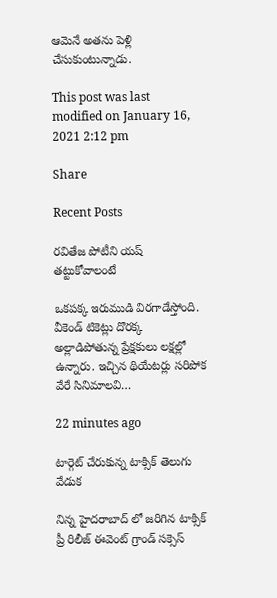ఆమెనే అతను పెళ్లి చేసుకుంటున్నాడు.

This post was last modified on January 16, 2021 2:12 pm

Share

Recent Posts

రవితేజ పోటీని యష్ తట్టుకోవాలంటే

ఒకపక్క ఇరుముడి విరగాడేస్తోంది. వీకెండ్ టికెట్లు దొరక్క అల్లాడిపోతున్న ప్రేక్షకులు లక్షల్లో ఉన్నారు. ఇచ్చిన థియేటర్లు సరిపోక వేరే సినిమాలవి…

22 minutes ago

టార్గెట్ చేరుకున్న టాక్సిక్ తెలుగు వేడుక

నిన్న హైదరాబాద్ లో జరిగిన టాక్సిక్ ప్రీ రిలీజ్ ఈవెంట్ గ్రాండ్ సక్సెస్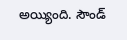అయ్యింది. సౌండ్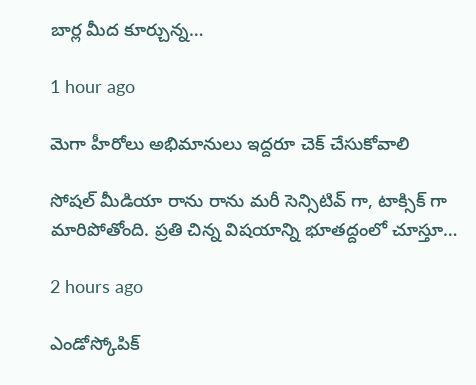బార్ల మీద కూర్చున్న…

1 hour ago

మెగా హీరోలు అభిమానులు ఇద్దరూ చెక్ చేసుకోవాలి

సోషల్ మీడియా రాను రాను మరీ సెన్సిటివ్ గా, టాక్సిక్ గా మారిపోతోంది. ప్రతి చిన్న విషయాన్ని భూతద్దంలో చూస్తూ…

2 hours ago

ఎండోస్కోపిక్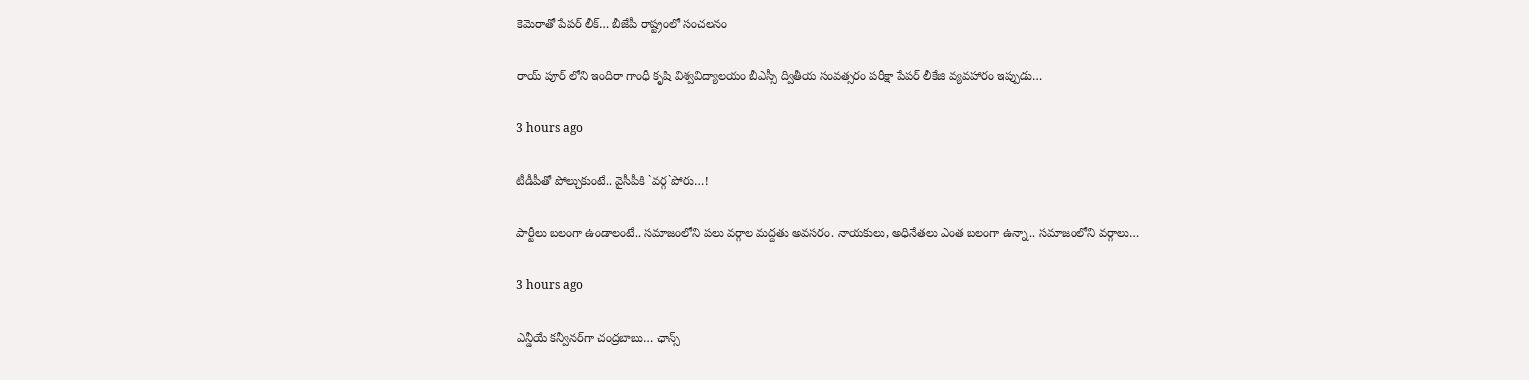కెమెరాతో పేపర్ లీక్… బీజేపీ రాష్ట్రంలో సంచలనం

రాయ్ పూర్ లోని ఇందిరా గాంధీ కృషి విశ్వవిద్యాలయం బీఎస్సీ ద్వితీయ సంవత్సరం పరీక్షా పేపర్ లీకేజి వ్యవహారం ఇప్పుడు…

3 hours ago

టీడీపీతో పోల్చుకుంటే.. వైసీపీకి `వ‌ర్గ‌`పోరు…!

పార్టీలు బ‌లంగా ఉండాలంటే.. స‌మాజంలోని ప‌లు వ‌ర్గాల మ‌ద్ద‌తు అవ‌స‌రం. నాయ‌కులు, అధినేత‌లు ఎంత బ‌లంగా ఉన్నా.. స‌మాజంలోని వ‌ర్గాలు…

3 hours ago

ఎన్డీయే క‌న్వీన‌ర్‌గా చంద్ర‌బాబు… ఛాన్స్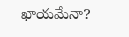ఖాయ‌మేనా?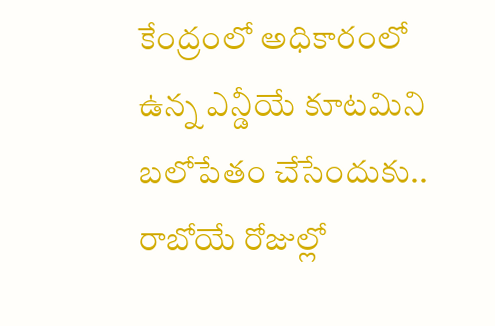కేంద్రంలో అధికారంలో ఉన్న ఎన్డీయే కూట‌మిని బ‌లోపేతం చేసేందుకు.. రాబోయే రోజుల్లో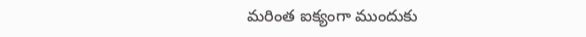మ‌రింత ఐక్యంగా ముందుకు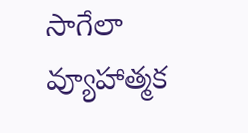సాగేలా వ్యూహాత్మ‌క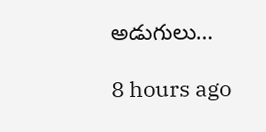అడుగులు…

8 hours ago